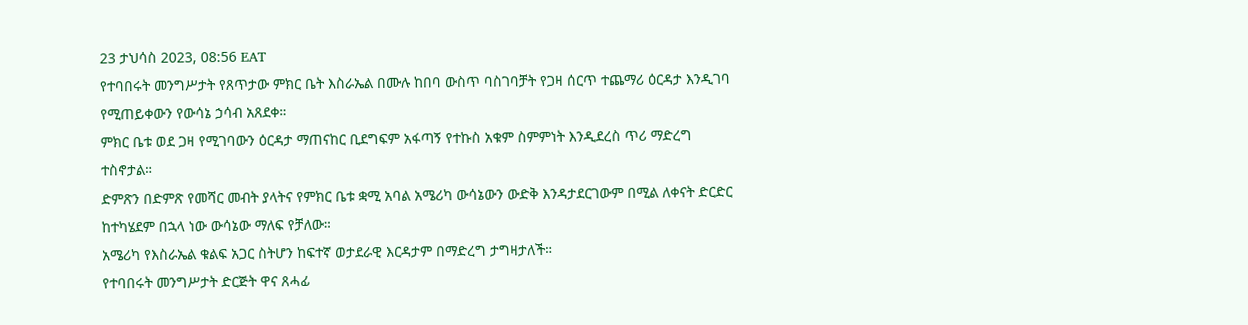23 ታህሳስ 2023, 08:56 EAT
የተባበሩት መንግሥታት የጸጥታው ምክር ቤት እስራኤል በሙሉ ከበባ ውስጥ ባስገባቻት የጋዛ ሰርጥ ተጨማሪ ዕርዳታ እንዲገባ የሚጠይቀውን የውሳኔ ኃሳብ አጸደቀ።
ምክር ቤቱ ወደ ጋዛ የሚገባውን ዕርዳታ ማጠናከር ቢደግፍም አፋጣኝ የተኩስ አቁም ስምምነት እንዲደረስ ጥሪ ማድረግ ተስኖታል።
ድምጽን በድምጽ የመሻር መብት ያላትና የምክር ቤቱ ቋሚ አባል አሜሪካ ውሳኔውን ውድቅ እንዳታደርገውም በሚል ለቀናት ድርድር ከተካሄደም በኋላ ነው ውሳኔው ማለፍ የቻለው።
አሜሪካ የእስራኤል ቁልፍ አጋር ስትሆን ከፍተኛ ወታደራዊ እርዳታም በማድረግ ታግዛታለች።
የተባበሩት መንግሥታት ድርጅት ዋና ጸሓፊ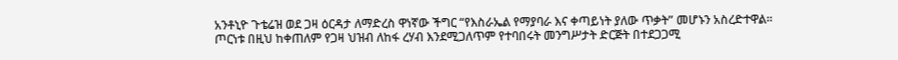አንቶኒዮ ጉቴሬዝ ወደ ጋዛ ዕርዳታ ለማድረስ ዋነኛው ችግር “የእስራኤል የማያባራ እና ቀጣይነት ያለው ጥቃት” መሆኑን አስረድተዋል።
ጦርነቱ በዚህ ከቀጠለም የጋዛ ህዝብ ለከፋ ረሃብ እንደሚጋለጥም የተባበሩት መንግሥታት ድርጅት በተደጋጋሚ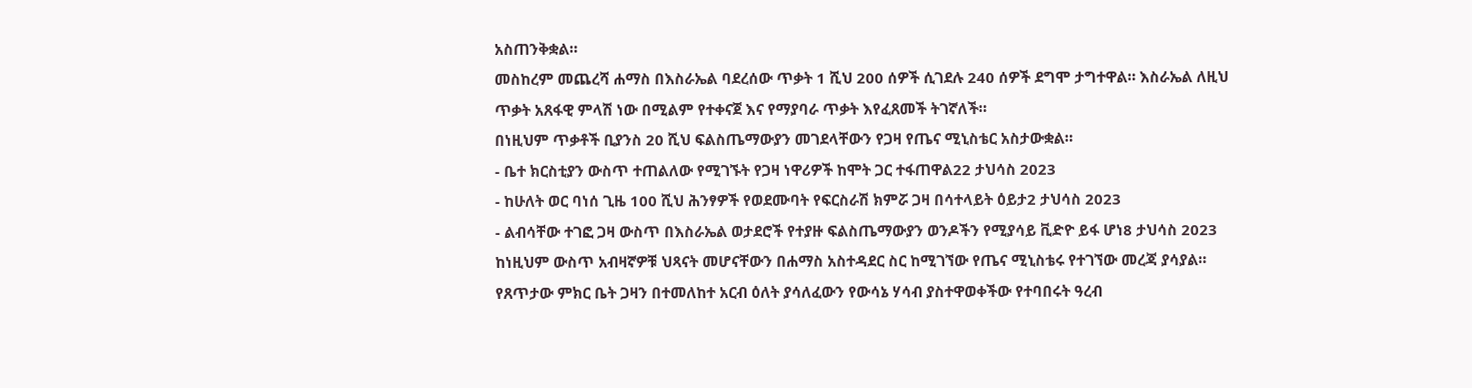አስጠንቅቋል።
መስከረም መጨረሻ ሐማስ በእስራኤል ባደረሰው ጥቃት 1 ሺህ 200 ሰዎች ሲገደሉ 240 ሰዎች ደግሞ ታግተዋል። እስራኤል ለዚህ ጥቃት አጸፋዊ ምላሽ ነው በሚልም የተቀናጀ እና የማያባራ ጥቃት እየፈጸመች ትገኛለች።
በነዚህም ጥቃቶች ቢያንስ 20 ሺህ ፍልስጤማውያን መገደላቸውን የጋዛ የጤና ሚኒስቴር አስታውቋል።
- ቤተ ክርስቲያን ውስጥ ተጠልለው የሚገኙት የጋዛ ነዋሪዎች ከሞት ጋር ተፋጠዋል22 ታህሳስ 2023
- ከሁለት ወር ባነሰ ጊዜ 100 ሺህ ሕንፃዎች የወደሙባት የፍርስራሽ ክምሯ ጋዛ በሳተላይት ዕይታ2 ታህሳስ 2023
- ልብሳቸው ተገፎ ጋዛ ውስጥ በእስራኤል ወታደሮች የተያዙ ፍልስጤማውያን ወንዶችን የሚያሳይ ቪድዮ ይፋ ሆነ8 ታህሳስ 2023
ከነዚህም ውስጥ አብዛኛዎቹ ህጻናት መሆናቸውን በሐማስ አስተዳደር ስር ከሚገኘው የጤና ሚኒስቴሩ የተገኘው መረጃ ያሳያል።
የጸጥታው ምክር ቤት ጋዛን በተመለከተ አርብ ዕለት ያሳለፈውን የውሳኔ ሃሳብ ያስተዋወቀችው የተባበሩት ዓረብ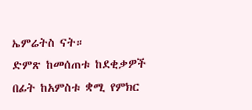ኤምሬትስ ናት።
ድምጽ ከመሰጠቱ ከደቂቃዎች በፊት ከአምስቱ ቋሚ የምክር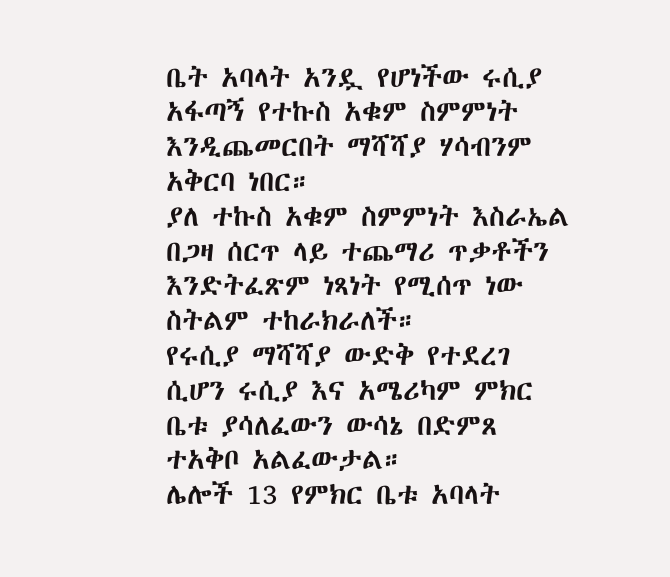ቤት አባላት አንዷ የሆነችው ሩሲያ አፋጣኝ የተኩስ አቁም ስምምነት እንዲጨመርበት ማሻሻያ ሃሳብንም አቅርባ ነበር።
ያለ ተኩስ አቁም ስምምነት እስራኤል በጋዛ ሰርጥ ላይ ተጨማሪ ጥቃቶችን እንድትፈጽም ነጻነት የሚሰጥ ነው ስትልም ተከራክራለች።
የሩሲያ ማሻሻያ ውድቅ የተደረገ ሲሆን ሩሲያ እና አሜሪካም ምክር ቤቱ ያሳለፈውን ውሳኔ በድምጸ ተአቅቦ አልፈውታል።
ሌሎች 13 የምክር ቤቱ አባላት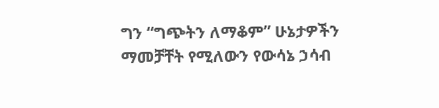ግን “ግጭትን ለማቆም” ሁኔታዎችን ማመቻቸት የሚለውን የውሳኔ ኃሳብ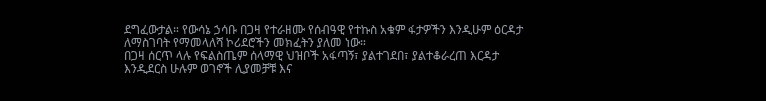ደግፈውታል። የውሳኔ ኃሳቡ በጋዛ የተራዘሙ የሰብዓዊ የተኩስ አቁም ፋታዎችን እንዲሁም ዕርዳታ ለማስገባት የማመላለሻ ኮሪደሮችን መክፈትን ያለመ ነው።
በጋዛ ሰርጥ ላሉ የፍልስጤም ሰላማዊ ህዝቦች አፋጣኝ፣ ያልተገደበ፣ ያልተቆራረጠ እርዳታ እንዲደርስ ሁሉም ወገኖች ሊያመቻቹ እና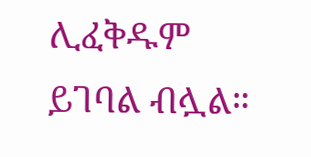ሊፈቅዱም ይገባል ብሏል።